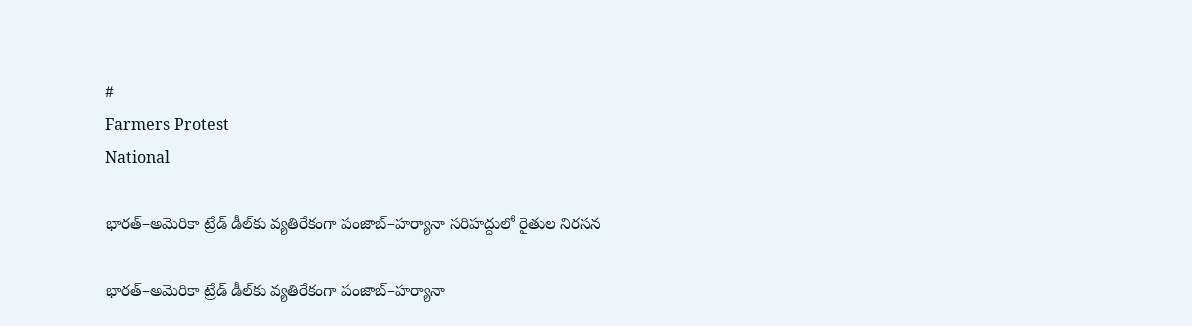#
Farmers Protest
National

భారత్–అమెరికా ట్రేడ్ డీల్‌కు వ్యతిరేకంగా పంజాబ్–హర్యానా సరిహద్దులో రైతుల నిరసన

భారత్–అమెరికా ట్రేడ్ డీల్‌కు వ్యతిరేకంగా పంజాబ్–హర్యానా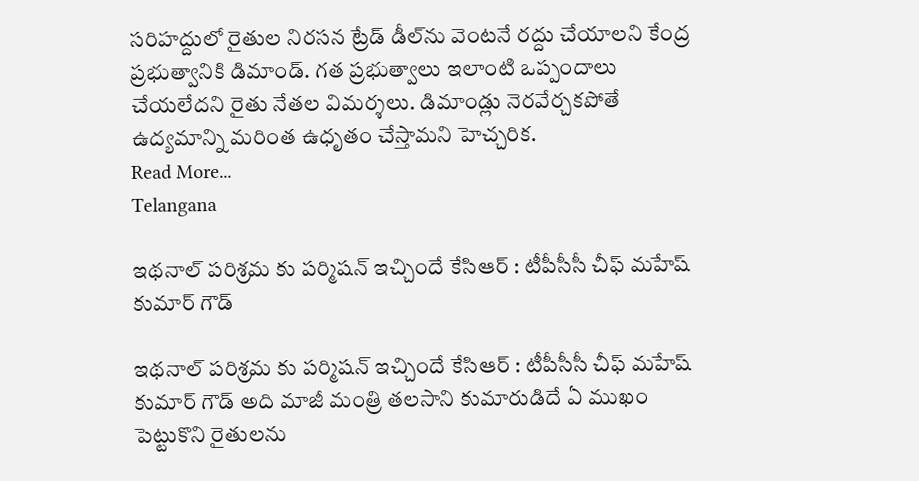సరిహద్దులో రైతుల నిరసన ట్రేడ్ డీల్‌ను వెంటనే రద్దు చేయాలని కేంద్ర ప్రభుత్వానికి డిమాండ్. గత ప్రభుత్వాలు ఇలాంటి ఒప్పందాలు చేయలేదని రైతు నేతల విమర్శలు. డిమాండ్లు నెరవేర్చకపోతే ఉద్యమాన్ని మరింత ఉధృతం చేస్తామని హెచ్చరిక.
Read More...
Telangana

ఇథనాల్ పరిశ్రమ కు పర్మిషన్ ఇచ్చిందే కేసిఆర్ : టీపీసీసీ చీఫ్ మహేష్ కుమార్ గౌడ్

ఇథనాల్ పరిశ్రమ కు పర్మిషన్ ఇచ్చిందే కేసిఆర్ : టీపీసీసీ చీఫ్ మహేష్ కుమార్ గౌడ్ అది మాజీ మంత్రి తలసాని కుమారుడిదే ఏ ముఖం పెట్టుకొని రైతులను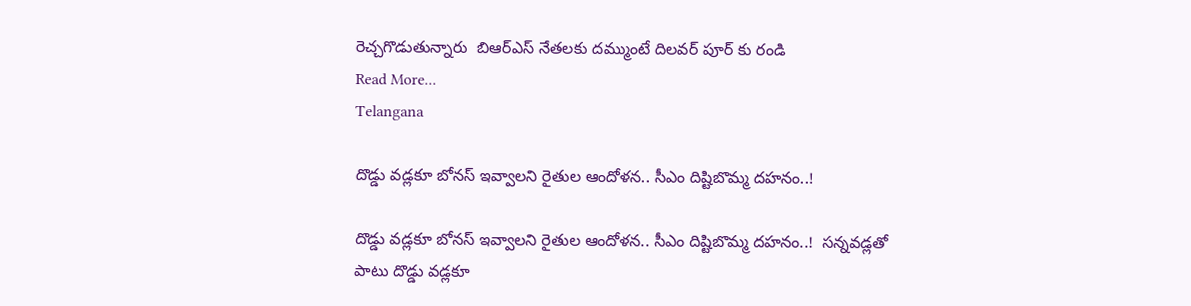రెచ్చగొడుతున్నారు  బిఆర్ఎస్ నేతలకు దమ్ముంటే దిలవర్ పూర్ కు రండి
Read More...
Telangana

దొడ్డు వడ్లకూ బోనస్ ఇవ్వాలని రైతుల ఆందోళన.. సీఎం దిష్టిబొమ్మ దహనం..!

దొడ్డు వడ్లకూ బోనస్ ఇవ్వాలని రైతుల ఆందోళన.. సీఎం దిష్టిబొమ్మ దహనం..!  సన్నవడ్లతో పాటు దొడ్డు వడ్లకూ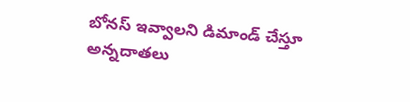బోనస్ ఇవ్వాలని డిమాండ్ చేస్తూ అన్నదాతలు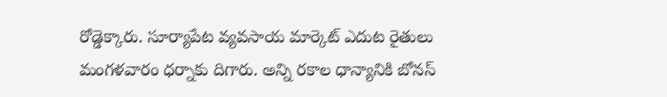రోడ్డెక్కారు. సూర్యాపేట వ్యవసాయ మార్కెట్ ఎదుట రైతులు మంగళవారం ధర్నాకు దిగారు. అన్ని రకాల ధాన్యానికి బోనస్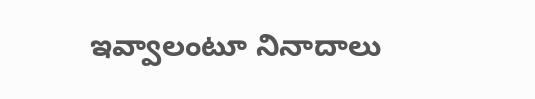ఇవ్వాలంటూ నినాదాలు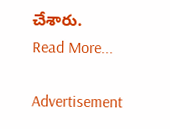చేశారు.
Read More...

Advertisement